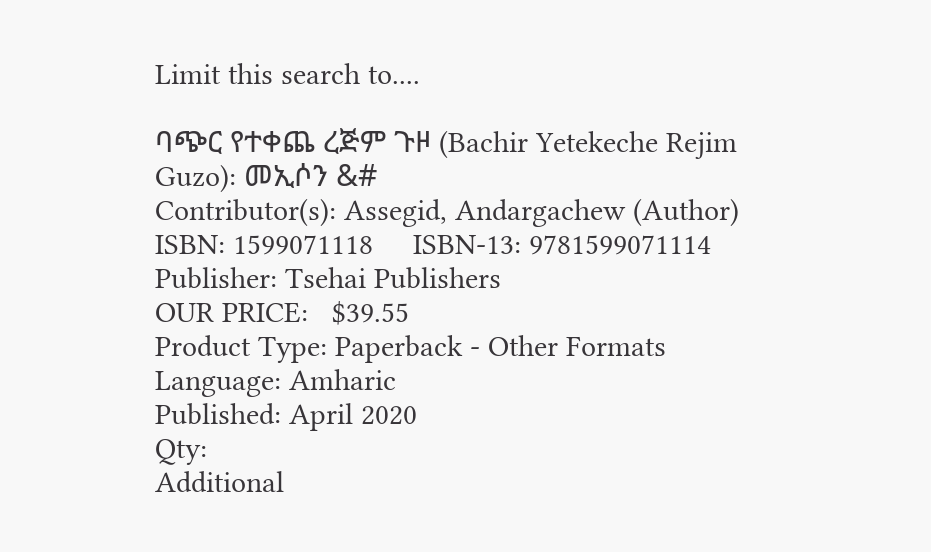Limit this search to....

ባጭር የተቀጨ ረጅም ጉዞ (Bachir Yetekeche Rejim Guzo): መኢሶን &#
Contributor(s): Assegid, Andargachew (Author)
ISBN: 1599071118     ISBN-13: 9781599071114
Publisher: Tsehai Publishers
OUR PRICE:   $39.55
Product Type: Paperback - Other Formats
Language: Amharic
Published: April 2020
Qty:
Additional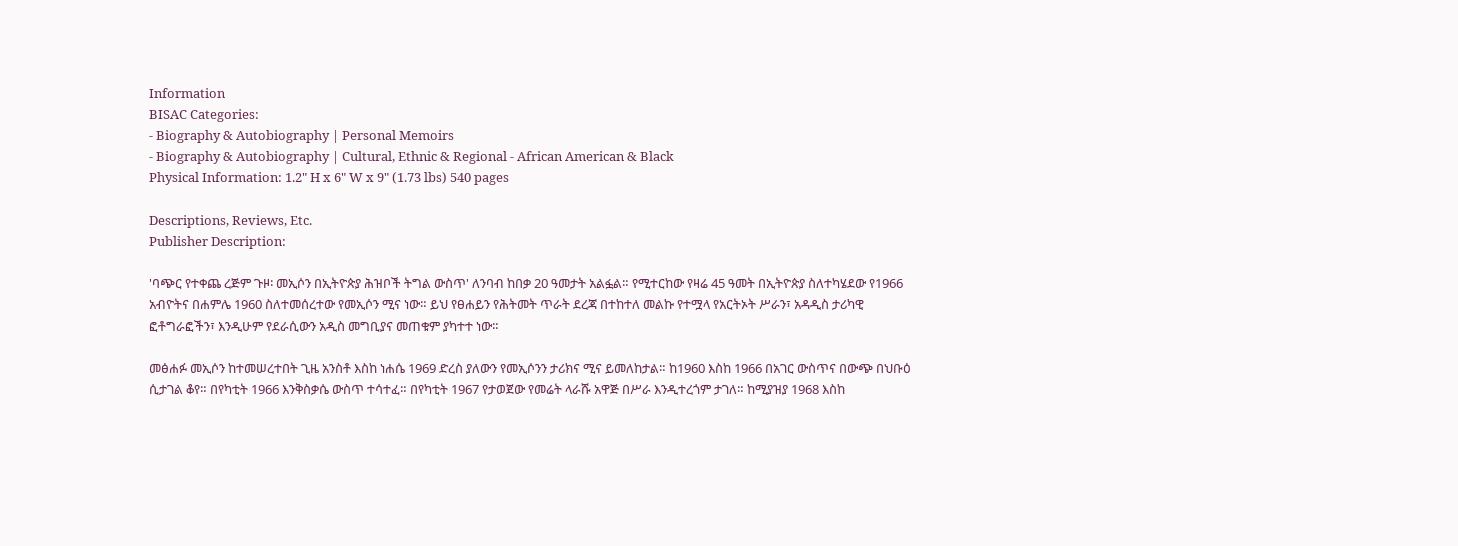Information
BISAC Categories:
- Biography & Autobiography | Personal Memoirs
- Biography & Autobiography | Cultural, Ethnic & Regional - African American & Black
Physical Information: 1.2" H x 6" W x 9" (1.73 lbs) 540 pages

Descriptions, Reviews, Etc.
Publisher Description:

'ባጭር የተቀጨ ረጅም ጉዞ፡ መኢሶን በኢትዮጵያ ሕዝቦች ትግል ውስጥ' ለንባብ ከበቃ 20 ዓመታት አልፏል። የሚተርከው የዛሬ 45 ዓመት በኢትዮጵያ ስለተካሄደው የ1966 አብዮትና በሐምሌ 1960 ስለተመሰረተው የመኢሶን ሚና ነው። ይህ የፀሐይን የሕትመት ጥራት ደረጃ በተከተለ መልኩ የተሟላ የአርትኦት ሥራን፣ አዳዲስ ታሪካዊ ፎቶግራፎችን፣ እንዲሁም የደራሲውን አዲስ መግቢያና መጠቁም ያካተተ ነው።

መፅሐፉ መኢሶን ከተመሠረተበት ጊዜ አንስቶ እስከ ነሐሴ 1969 ድረስ ያለውን የመኢሶንን ታሪክና ሚና ይመለከታል። ከ1960 እስከ 1966 በአገር ውስጥና በውጭ በህቡዕ ሲታገል ቆየ። በየካቲት 1966 እንቅስቃሴ ውስጥ ተሳተፈ። በየካቲት 1967 የታወጀው የመሬት ላራሹ አዋጅ በሥራ እንዲተረጎም ታገለ። ከሚያዝያ 1968 እስከ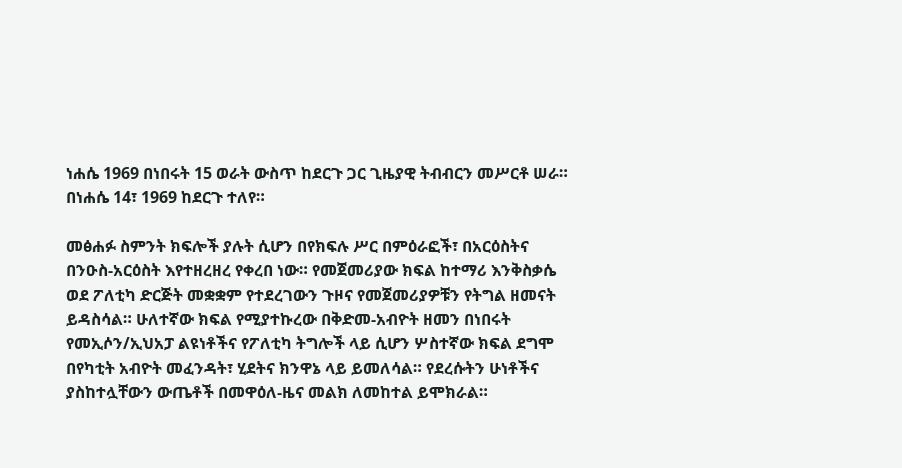ነሐሴ 1969 በነበሩት 15 ወራት ውስጥ ከደርጉ ጋር ጊዜያዊ ትብብርን መሥርቶ ሠራ። በነሐሴ 14፣ 1969 ከደርጉ ተለየ።

መፅሐፉ ስምንት ክፍሎች ያሉት ሲሆን በየክፍሉ ሥር በምዕራፎች፣ በአርዕስትና በንዑስ-አርዕስት እየተዘረዘረ የቀረበ ነው። የመጀመሪያው ክፍል ከተማሪ እንቅስቃሴ ወደ ፖለቲካ ድርጅት መቋቋም የተደረገውን ጉዞና የመጀመሪያዎቹን የትግል ዘመናት ይዳስሳል። ሁለተኛው ክፍል የሚያተኩረው በቅድመ-አብዮት ዘመን በነበሩት የመኢሶን/ኢህአፓ ልዩነቶችና የፖለቲካ ትግሎች ላይ ሲሆን ሦስተኛው ክፍል ደግሞ በየካቲት አብዮት መፈንዳት፣ ሂደትና ክንዋኔ ላይ ይመለሳል። የደረሱትን ሁነቶችና ያስከተሏቸውን ውጤቶች በመዋዕለ-ዜና መልክ ለመከተል ይሞክራል።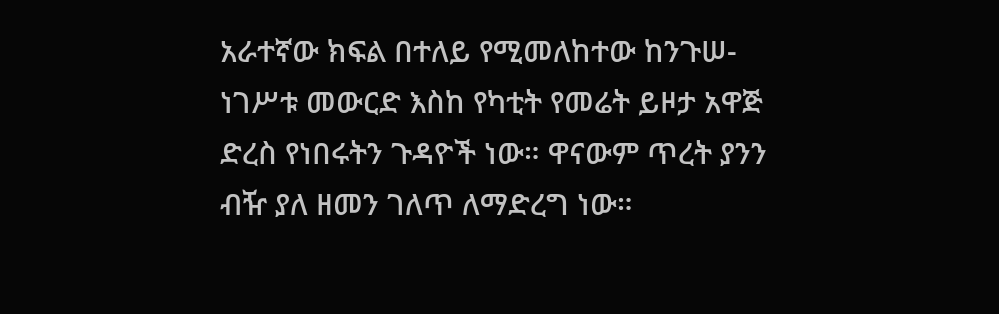አራተኛው ክፍል በተለይ የሚመለከተው ከንጉሠ-ነገሥቱ መውርድ እስከ የካቲት የመሬት ይዞታ አዋጅ ድረስ የነበሩትን ጉዳዮች ነው። ዋናውም ጥረት ያንን ብዥ ያለ ዘመን ገለጥ ለማድረግ ነው።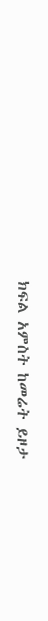ክፍል አምስት ከመሬት ይዞታ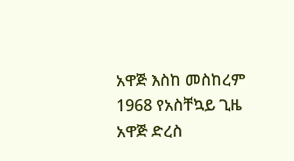አዋጅ እስከ መስከረም 1968 የአስቸኳይ ጊዜ አዋጅ ድረስ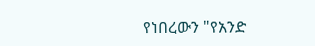የነበረውን "የአንድ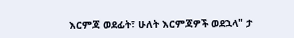እርምጃ ወደፊት፣ ሁለት እርምጃዎች ወደኋላ" ታ